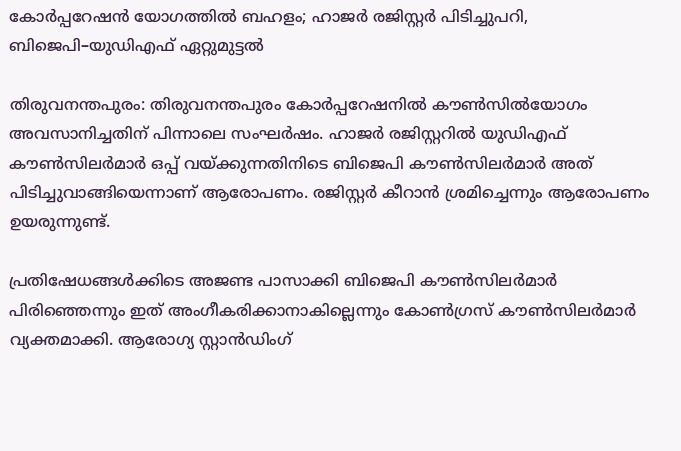കോർപ്പറേഷൻ യോഗത്തിൽ ബഹളം; ഹാജർ രജിസ്റ്റർ പിടിച്ചുപറി, ബിജെപി–യുഡിഎഫ് ഏറ്റുമുട്ടൽ

തിരുവനന്തപുരം: തിരുവനന്തപുരം കോർപ്പറേഷനിൽ കൗൺസിൽയോഗം അവസാനിച്ചതിന് പിന്നാലെ സംഘർഷം. ഹാജർ രജിസ്റ്ററിൽ യുഡിഎഫ് കൗൺസിലർമാർ ഒപ്പ് വയ്ക്കുന്നതിനിടെ ബിജെപി കൗൺസിലർമാർ അത് പിടിച്ചുവാങ്ങിയെന്നാണ് ആരോപണം. രജിസ്റ്റർ കീറാൻ ശ്രമിച്ചെന്നും ആരോപണം ഉയരുന്നുണ്ട്.

പ്രതിഷേധങ്ങൾക്കിടെ അജണ്ട പാസാക്കി ബിജെപി കൗൺസിലർമാർ പിരി‌ഞ്ഞെന്നും ഇത് അംഗീകരിക്കാനാകില്ലെന്നും കോൺഗ്രസ് കൗൺസിലർമാർ വ്യക്തമാക്കി. ആരോഗ്യ സ്റ്റാൻഡിംഗ്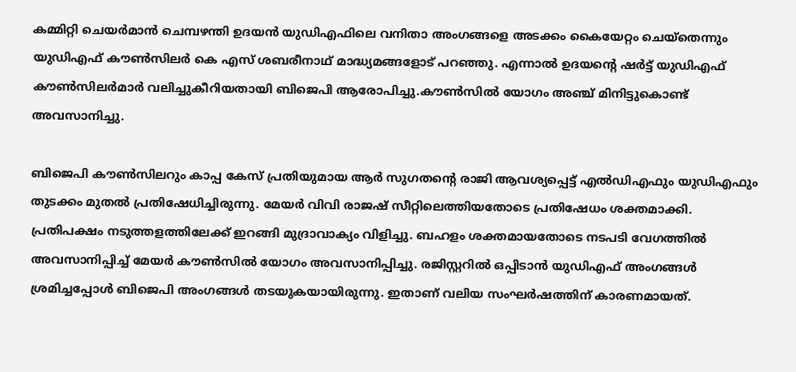കമ്മിറ്റി ചെയർമാൻ ചെമ്പഴന്തി ഉദയൻ യുഡിഎഫിലെ വനിതാ അംഗങ്ങളെ അടക്കം കൈയേറ്റം ചെയ്‌തെന്നും യുഡിഎഫ് കൗൺസിലർ കെ എസ് ശബരീനാഥ് മാദ്ധ്യമങ്ങളോട് പറഞ്ഞു. എന്നാൽ ഉദയന്റെ ഷർട്ട് യുഡിഎഫ് കൗൺസിലർമാർ വലിച്ചുകീറിയതായി ബിജെപി ആരോപിച്ചു.കൗൺസിൽ യോഗം അഞ്ച് മിനിട്ടുകൊണ്ട് അവസാനിച്ചു.

ബിജെപി കൗൺസിലറും കാപ്പ കേസ് പ്രതിയുമായ ആർ സുഗതന്റെ രാജി ആവശ്യപ്പെട്ട് എൽഡിഎഫും യുഡിഎഫും തുടക്കം മുതൽ പ്രതിഷേധിച്ചിരുന്നു. മേയർ വിവി രാജഷ് സീറ്റിലെത്തിയതോടെ പ്രതിഷേധം ശക്തമാക്കി. പ്രതിപക്ഷം നടുത്തളത്തിലേക്ക് ഇറങ്ങി മുദ്രാവാക്യം വിളിച്ചു. ബഹളം ശക്തമായതോടെ നടപടി വേഗത്തിൽ അവസാനിപ്പിച്ച് മേയർ കൗൺസിൽ യോഗം അവസാനിപ്പിച്ചു. രജിസ്റ്ററിൽ ഒപ്പിടാൻ യുഡിഎഫ് അംഗങ്ങൾ ശ്രമിച്ചപ്പോൾ ബിജെപി അംഗങ്ങൾ തടയുകയായിരുന്നു. ഇതാണ് വലിയ സംഘർഷത്തിന് കാരണമായത്.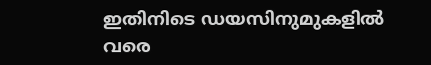ഇതിനിടെ ഡയസിനുമുകളിൽ വരെ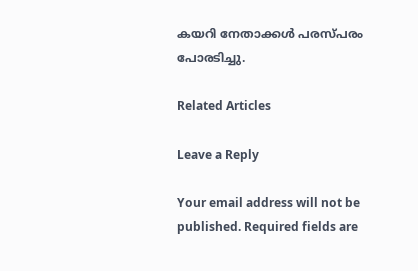കയറി നേതാക്കൾ പരസ്പരം പോരടിച്ചു.

Related Articles

Leave a Reply

Your email address will not be published. Required fields are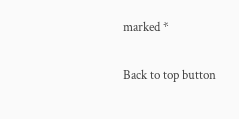marked *

Back to top button